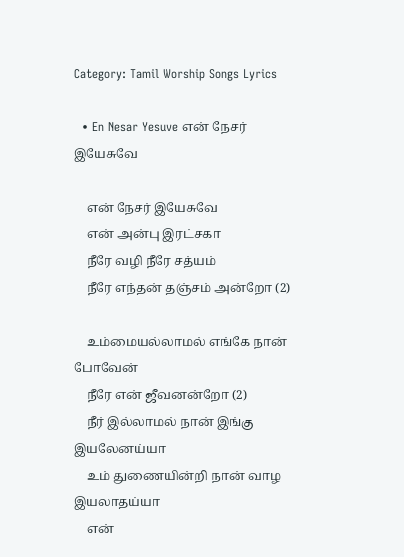Category: Tamil Worship Songs Lyrics

  • En Nesar Yesuve என் நேசர் இயேசுவே

    என் நேசர் இயேசுவே
    என் அன்பு இரட்சகா
    நீரே வழி நீரே சத்யம்
    நீரே எந்தன் தஞ்சம் அன்றோ (2)

    உம்மையல்லாமல் எங்கே நான் போவேன்
    நீரே என் ஜீவனன்றோ (2)
    நீர் இல்லாமல் நான் இங்கு இயலேனய்யா
    உம் துணையின்றி நான் வாழ இயலாதய்யா
    என்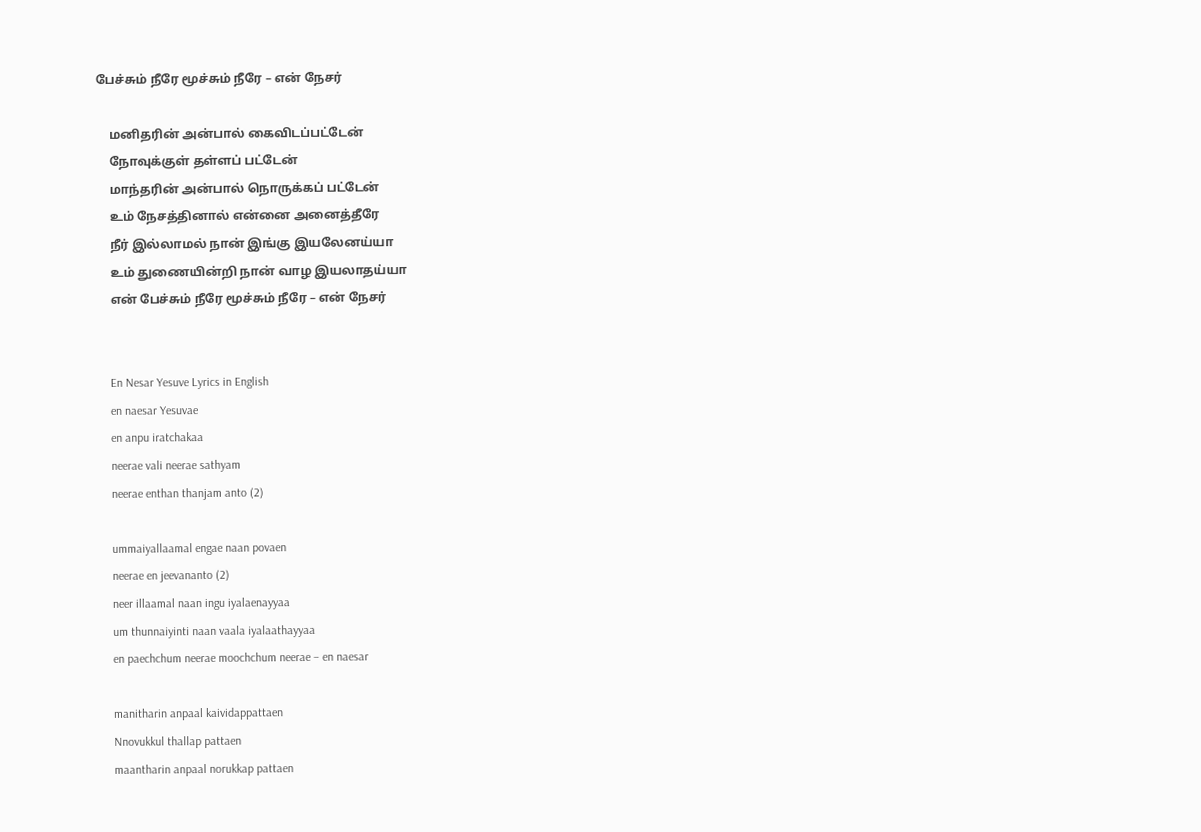பேச்சும் நீரே மூச்சும் நீரே – என் நேசர்

    மனிதரின் அன்பால் கைவிடப்பட்டேன்
    நோவுக்குள் தள்ளப் பட்டேன்
    மாந்தரின் அன்பால் நொருக்கப் பட்டேன்
    உம் நேசத்தினால் என்னை அனைத்தீரே
    நீர் இல்லாமல் நான் இங்கு இயலேனய்யா
    உம் துணையின்றி நான் வாழ இயலாதய்யா
    என் பேச்சும் நீரே மூச்சும் நீரே – என் நேசர்


    En Nesar Yesuve Lyrics in English
    en naesar Yesuvae
    en anpu iratchakaa
    neerae vali neerae sathyam
    neerae enthan thanjam anto (2)

    ummaiyallaamal engae naan povaen
    neerae en jeevananto (2)
    neer illaamal naan ingu iyalaenayyaa
    um thunnaiyinti naan vaala iyalaathayyaa
    en paechchum neerae moochchum neerae – en naesar

    manitharin anpaal kaividappattaen
    Nnovukkul thallap pattaen
    maantharin anpaal norukkap pattaen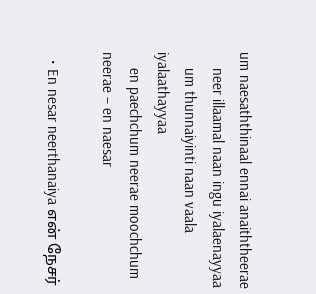um naesaththinaal ennai anaiththeerae
    neer illaamal naan ingu iyalaenayyaa
    um thunnaiyinti naan vaala iyalaathayyaa
    en paechchum neerae moochchum neerae – en naesar

  • En nesar neerthanaiya என் நேசர்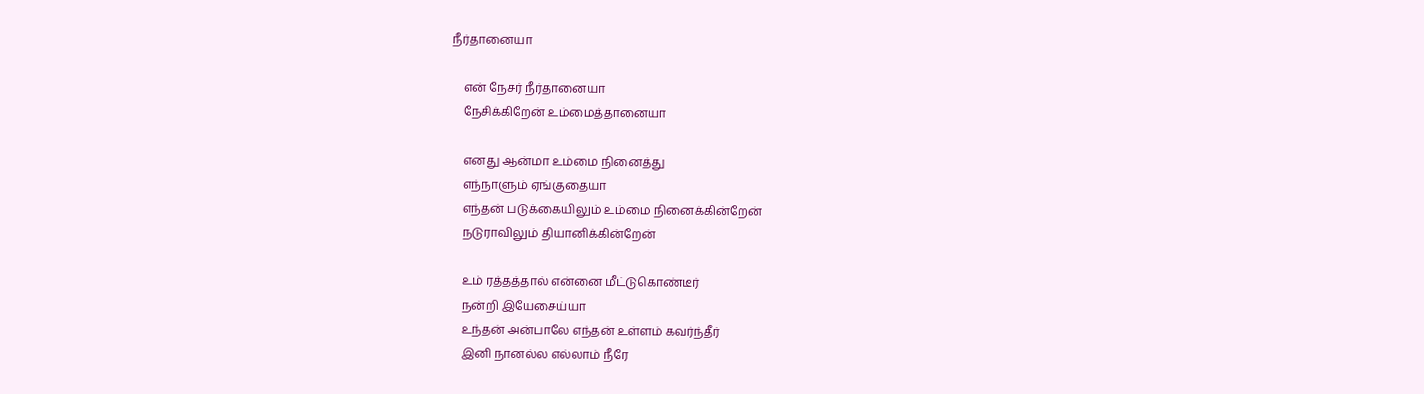நீர்தானையா

    என் நேசர் நீர்தானையா
    நேசிக்கிறேன் உம்மைத்தானையா

    எனது ஆன்மா உம்மை நினைத்து
    எந்நாளும் ஏங்குதையா
    எந்தன் படுக்கையிலும் உம்மை நினைக்கின்றேன்
    நடுராவிலும் தியானிக்கின்றேன்

    உம் ரத்தத்தால் என்னை மீட்டுகொண்டீர்
    நன்றி இயேசைய்யா
    உந்தன் அன்பாலே எந்தன் உள்ளம் கவர்ந்தீர்
    இனி நானல்ல எல்லாம் நீரே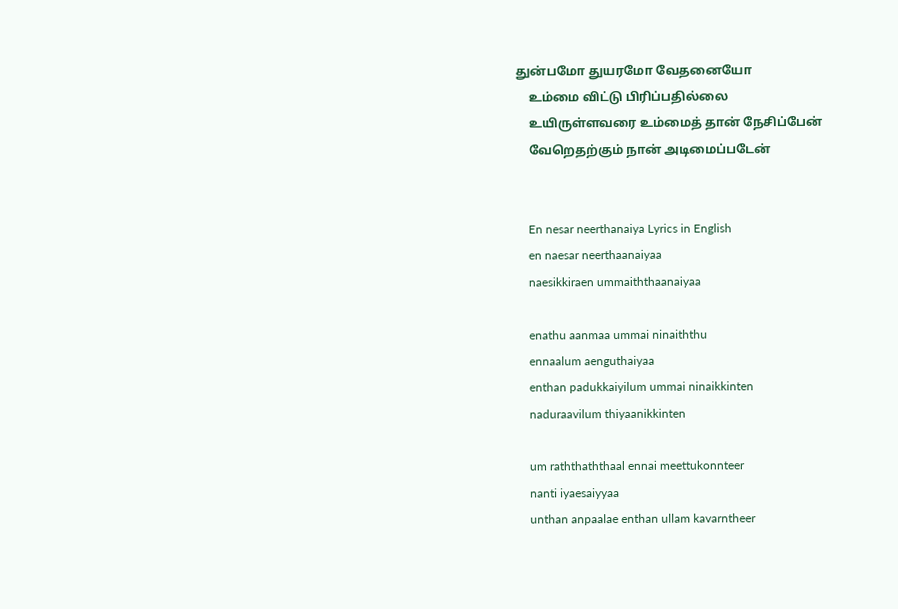துன்பமோ துயரமோ வேதனையோ
    உம்மை விட்டு பிரிப்பதில்லை
    உயிருள்ளவரை உம்மைத் தான் நேசிப்பேன்
    வேறெதற்கும் நான் அடிமைப்படேன்


    En nesar neerthanaiya Lyrics in English
    en naesar neerthaanaiyaa
    naesikkiraen ummaiththaanaiyaa

    enathu aanmaa ummai ninaiththu
    ennaalum aenguthaiyaa
    enthan padukkaiyilum ummai ninaikkinten
    naduraavilum thiyaanikkinten

    um raththaththaal ennai meettukonnteer
    nanti iyaesaiyyaa
    unthan anpaalae enthan ullam kavarntheer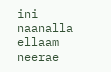ini naanalla ellaam neerae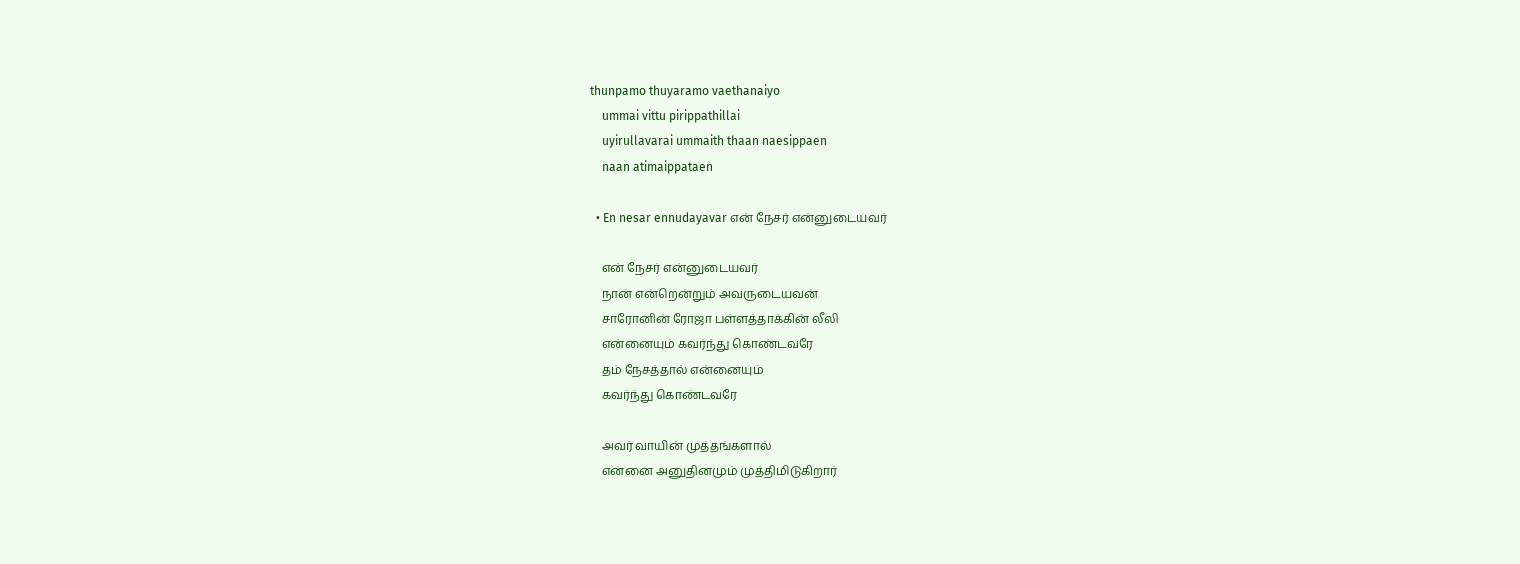thunpamo thuyaramo vaethanaiyo
    ummai vittu pirippathillai
    uyirullavarai ummaith thaan naesippaen
    naan atimaippataen

  • En nesar ennudayavar என் நேசர் என்னுடையவர்

    என் நேசர் என்னுடையவர்
    நான் என்றென்றும் அவருடையவன்
    சாரோனின் ரோஜா பள்ளத்தாக்கின் லீலி
    என்னையும் கவர்ந்து கொண்டவரே
    தம் நேசத்தால் என்னையும்
    கவர்ந்து கொண்டவரே

    அவர் வாயின் முத்தங்களால்
    என்னை அனுதினமும் முத்திமிடுகிறார்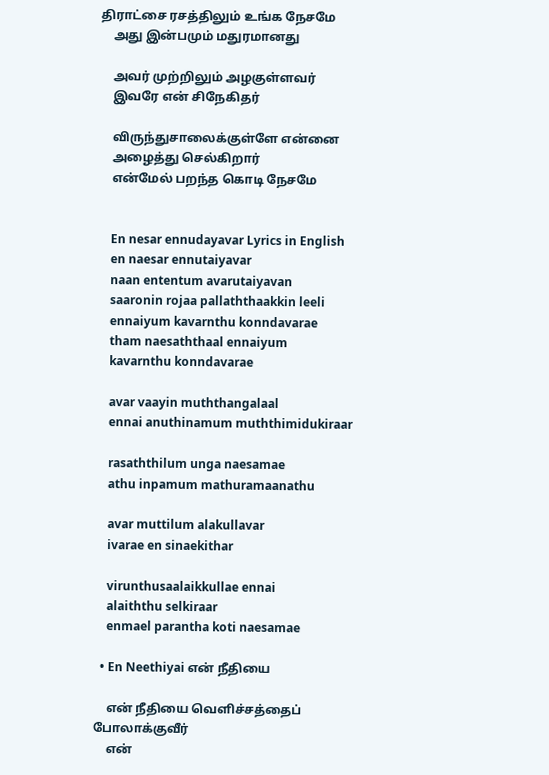திராட்சை ரசத்திலும் உங்க நேசமே
    அது இன்பமும் மதுரமானது

    அவர் முற்றிலும் அழகுள்ளவர்
    இவரே என் சிநேகிதர்

    விருந்துசாலைக்குள்ளே என்னை
    அழைத்து செல்கிறார்
    என்மேல் பறந்த கொடி நேசமே


    En nesar ennudayavar Lyrics in English
    en naesar ennutaiyavar
    naan ententum avarutaiyavan
    saaronin rojaa pallaththaakkin leeli
    ennaiyum kavarnthu konndavarae
    tham naesaththaal ennaiyum
    kavarnthu konndavarae

    avar vaayin muththangalaal
    ennai anuthinamum muththimidukiraar

    rasaththilum unga naesamae
    athu inpamum mathuramaanathu

    avar muttilum alakullavar
    ivarae en sinaekithar

    virunthusaalaikkullae ennai
    alaiththu selkiraar
    enmael parantha koti naesamae

  • En Neethiyai என் நீதியை

    என் நீதியை வெளிச்சத்தைப் போலாக்குவீர்
    என்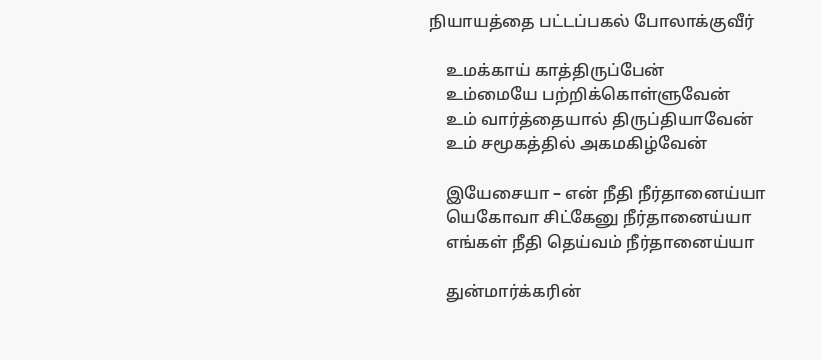நியாயத்தை பட்டப்பகல் போலாக்குவீர்

    உமக்காய் காத்திருப்பேன்
    உம்மையே பற்றிக்கொள்ளுவேன்
    உம் வார்த்தையால் திருப்தியாவேன்
    உம் சமூகத்தில் அகமகிழ்வேன்

    இயேசையா – என் நீதி நீர்தானைய்யா
    யெகோவா சிட்கேனு நீர்தானைய்யா
    எங்கள் நீதி தெய்வம் நீர்தானைய்யா

    துன்மார்க்கரின்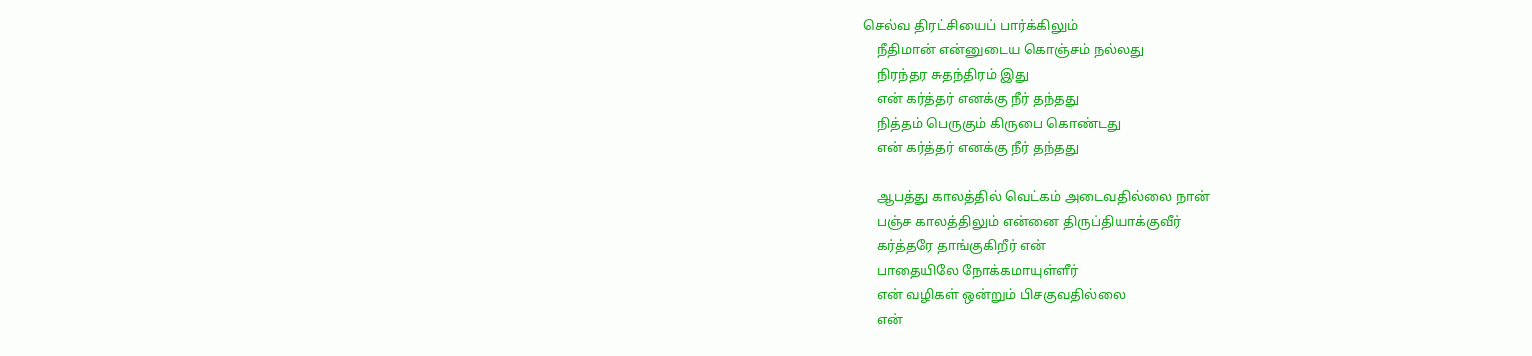செல்வ திரட்சியைப் பார்க்கிலும்
    நீதிமான் என்னுடைய கொஞ்சம் நல்லது
    நிரந்தர சுதந்திரம் இது
    என் கர்த்தர் எனக்கு நீர் தந்தது
    நித்தம் பெருகும் கிருபை கொண்டது
    என் கர்த்தர் எனக்கு நீர் தந்தது

    ஆபத்து காலத்தில் வெட்கம் அடைவதில்லை நான்
    பஞ்ச காலத்திலும் என்னை திருப்தியாக்குவீர்
    கர்த்தரே தாங்குகிறீர் என்
    பாதையிலே நோக்கமாயுள்ளீர்
    என் வழிகள் ஒன்றும் பிசகுவதில்லை
    என்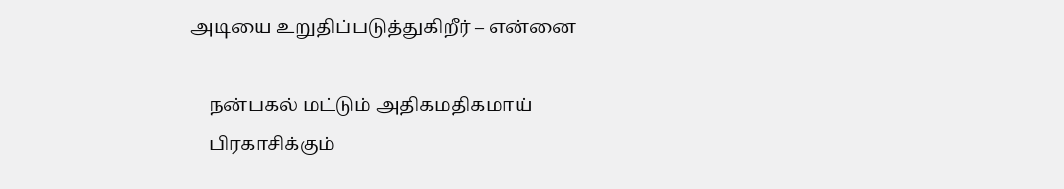அடியை உறுதிப்படுத்துகிறீர் – என்னை

    நன்பகல் மட்டும் அதிகமதிகமாய்
    பிரகாசிக்கும்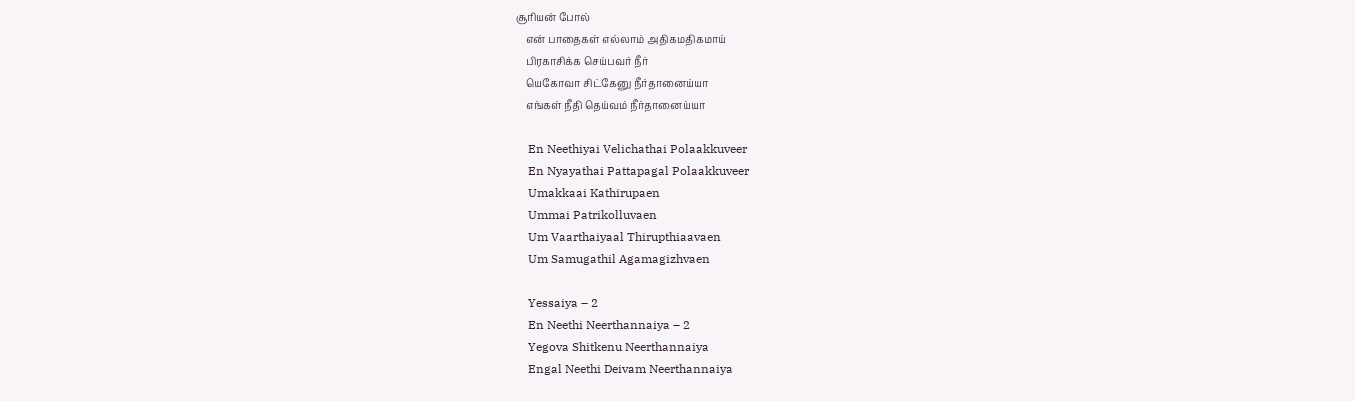சூரியன் போல்
    என் பாதைகள் எல்லாம் அதிகமதிகமாய்
    பிரகாசிக்க செய்பவர் நீர்
    யெகோவா சிட்கேனு நீர்தானைய்யா
    எங்கள் நீதி தெய்வம் நீர்தானைய்யா

    En Neethiyai Velichathai Polaakkuveer
    En Nyayathai Pattapagal Polaakkuveer
    Umakkaai Kathirupaen
    Ummai Patrikolluvaen
    Um Vaarthaiyaal Thirupthiaavaen
    Um Samugathil Agamagizhvaen

    Yessaiya – 2
    En Neethi Neerthannaiya – 2
    Yegova Shitkenu Neerthannaiya
    Engal Neethi Deivam Neerthannaiya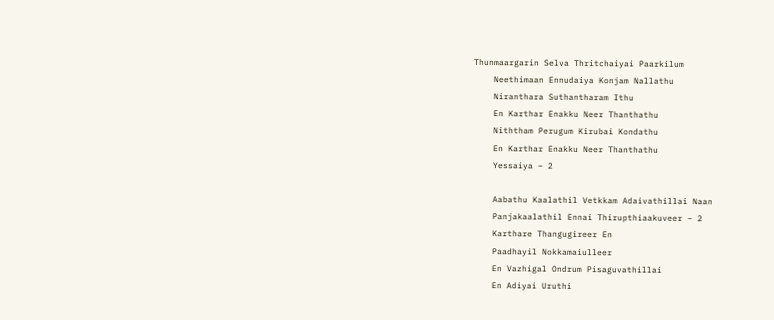Thunmaargarin Selva Thritchaiyai Paarkilum
    Neethimaan Ennudaiya Konjam Nallathu
    Niranthara Suthantharam Ithu
    En Karthar Enakku Neer Thanthathu
    Niththam Perugum Kirubai Kondathu
    En Karthar Enakku Neer Thanthathu
    Yessaiya – 2

    Aabathu Kaalathil Vetkkam Adaivathillai Naan
    Panjakaalathil Ennai Thirupthiaakuveer – 2
    Karthare Thangugireer En
    Paadhayil Nokkamaiulleer
    En Vazhigal Ondrum Pisaguvathillai
    En Adiyai Uruthi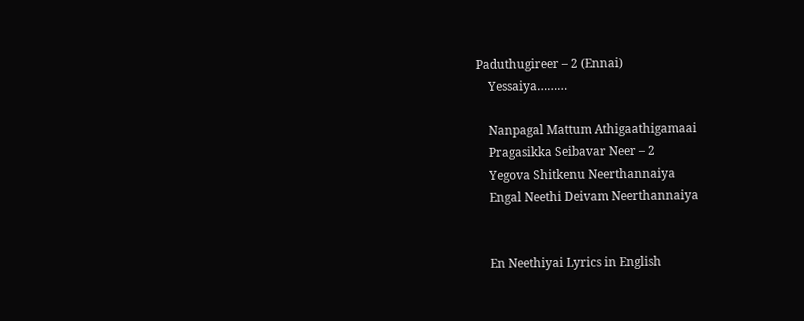Paduthugireer – 2 (Ennai)
    Yessaiya………

    Nanpagal Mattum Athigaathigamaai
    Pragasikka Seibavar Neer – 2
    Yegova Shitkenu Neerthannaiya
    Engal Neethi Deivam Neerthannaiya


    En Neethiyai Lyrics in English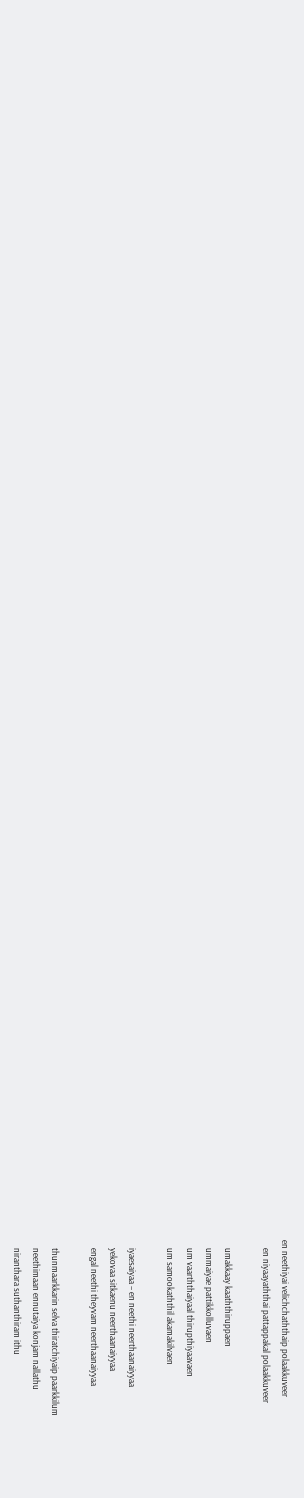en neethiyai velichchaththaip polaakkuveer
    en niyaayaththai pattappakal polaakkuveer

    umakkaay kaaththiruppaen
    ummaiyae pattikkolluvaen
    um vaarththaiyaal thirupthiyaavaen
    um samookaththil akamakilvaen

    iyaesaiyaa – en neethi neerthaanaiyyaa
    yekovaa sitkaenu neerthaanaiyyaa
    engal neethi theyvam neerthaanaiyyaa

    thunmaarkkarin selva thiratchiyaip paarkkilum
    neethimaan ennutaiya konjam nallathu
    niranthara suthanthiram ithu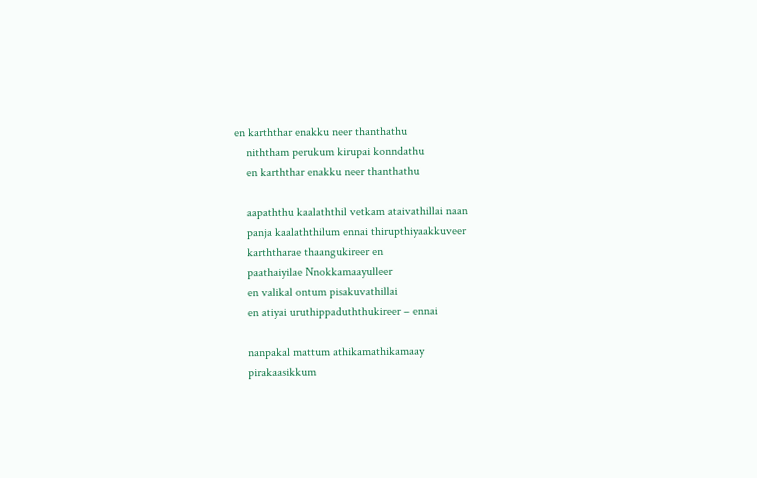en karththar enakku neer thanthathu
    niththam perukum kirupai konndathu
    en karththar enakku neer thanthathu

    aapaththu kaalaththil vetkam ataivathillai naan
    panja kaalaththilum ennai thirupthiyaakkuveer
    karththarae thaangukireer en
    paathaiyilae Nnokkamaayulleer
    en valikal ontum pisakuvathillai
    en atiyai uruthippaduththukireer – ennai

    nanpakal mattum athikamathikamaay
    pirakaasikkum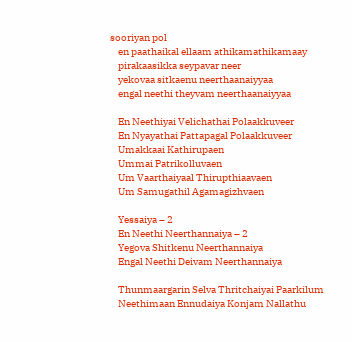sooriyan pol
    en paathaikal ellaam athikamathikamaay
    pirakaasikka seypavar neer
    yekovaa sitkaenu neerthaanaiyyaa
    engal neethi theyvam neerthaanaiyyaa

    En Neethiyai Velichathai Polaakkuveer
    En Nyayathai Pattapagal Polaakkuveer
    Umakkaai Kathirupaen
    Ummai Patrikolluvaen
    Um Vaarthaiyaal Thirupthiaavaen
    Um Samugathil Agamagizhvaen

    Yessaiya – 2
    En Neethi Neerthannaiya – 2
    Yegova Shitkenu Neerthannaiya
    Engal Neethi Deivam Neerthannaiya

    Thunmaargarin Selva Thritchaiyai Paarkilum
    Neethimaan Ennudaiya Konjam Nallathu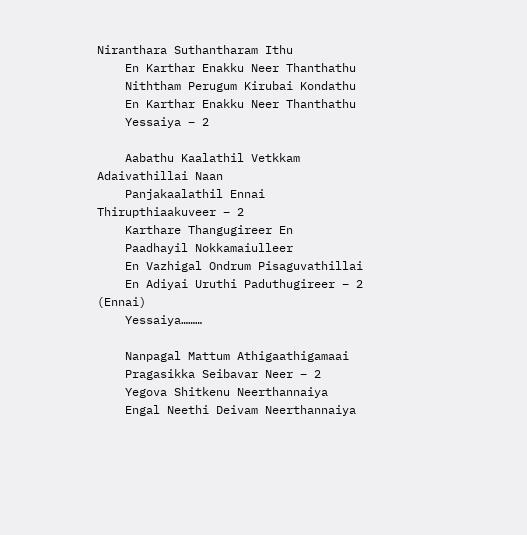Niranthara Suthantharam Ithu
    En Karthar Enakku Neer Thanthathu
    Niththam Perugum Kirubai Kondathu
    En Karthar Enakku Neer Thanthathu
    Yessaiya – 2

    Aabathu Kaalathil Vetkkam Adaivathillai Naan
    Panjakaalathil Ennai Thirupthiaakuveer – 2
    Karthare Thangugireer En
    Paadhayil Nokkamaiulleer
    En Vazhigal Ondrum Pisaguvathillai
    En Adiyai Uruthi Paduthugireer – 2 (Ennai)
    Yessaiya………

    Nanpagal Mattum Athigaathigamaai
    Pragasikka Seibavar Neer – 2
    Yegova Shitkenu Neerthannaiya
    Engal Neethi Deivam Neerthannaiya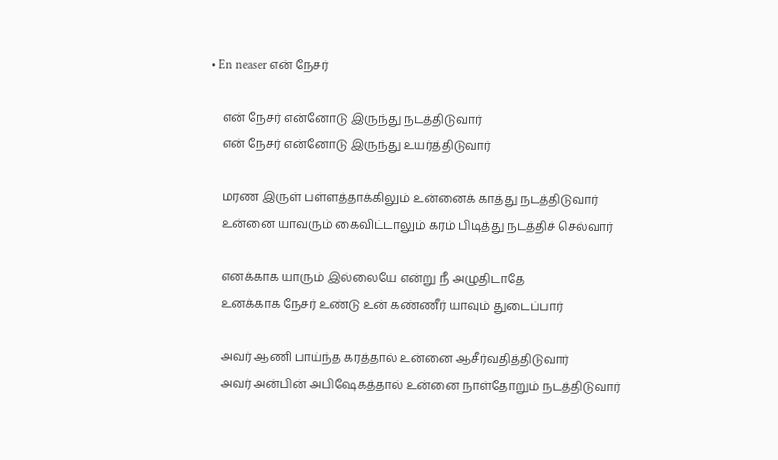• En neaser என் நேசர்

    என் நேசர் என்னோடு இருந்து நடத்திடுவார்
    என் நேசர் என்னோடு இருந்து உயர்த்திடுவார்

    மரண இருள் பள்ளத்தாக்கிலும் உன்னைக் காத்து நடத்திடுவார்
    உன்னை யாவரும் கைவிட்டாலும் கரம் பிடித்து நடத்திச் செல்வார்

    எனக்காக யாரும் இல்லையே என்று நீ அழுதிடாதே
    உனக்காக நேசர் உண்டு உன் கண்ணீர் யாவும் துடைப்பார்

    அவர் ஆணி பாய்ந்த கரத்தால் உன்னை ஆசீர்வதித்திடுவார்
    அவர் அன்பின் அபிஷேகத்தால் உன்னை நாள்தோறும் நடத்திடுவார்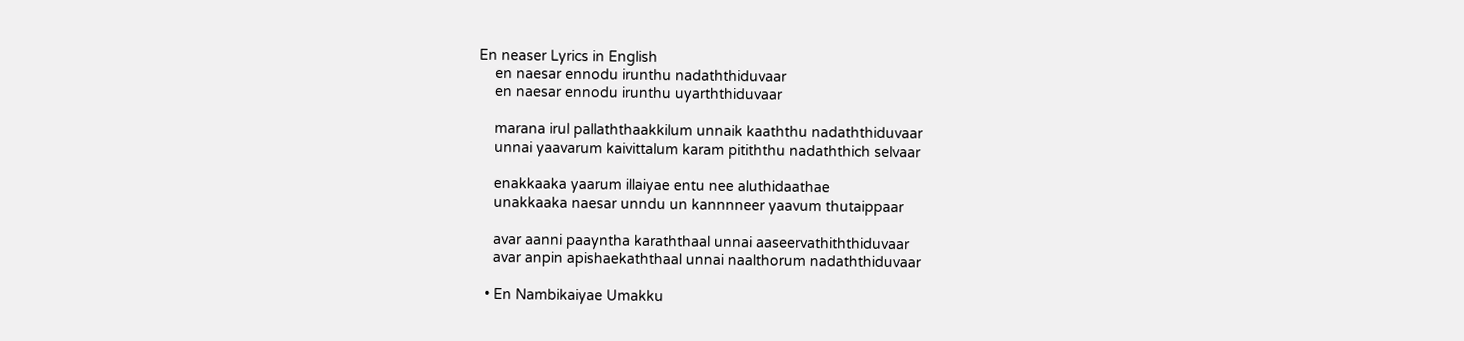En neaser Lyrics in English
    en naesar ennodu irunthu nadaththiduvaar
    en naesar ennodu irunthu uyarththiduvaar

    marana irul pallaththaakkilum unnaik kaaththu nadaththiduvaar
    unnai yaavarum kaivittalum karam pitiththu nadaththich selvaar

    enakkaaka yaarum illaiyae entu nee aluthidaathae
    unakkaaka naesar unndu un kannnneer yaavum thutaippaar

    avar aanni paayntha karaththaal unnai aaseervathiththiduvaar
    avar anpin apishaekaththaal unnai naalthorum nadaththiduvaar

  • En Nambikaiyae Umakku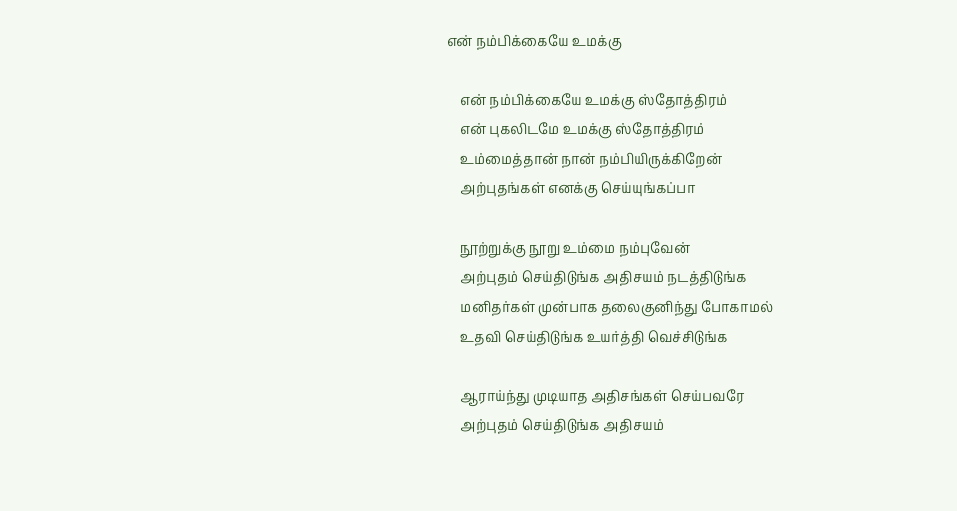என் நம்பிக்கையே உமக்கு

    என் நம்பிக்கையே உமக்கு ஸ்தோத்திரம்
    என் புகலிடமே உமக்கு ஸ்தோத்திரம்
    உம்மைத்தான் நான் நம்பியிருக்கிறேன்
    அற்புதங்கள் எனக்கு செய்யுங்கப்பா

    நூற்றுக்கு நூறு உம்மை நம்புவேன்
    அற்புதம் செய்திடுங்க அதிசயம் நடத்திடுங்க
    மனிதர்கள் முன்பாக தலைகுனிந்து போகாமல்
    உதவி செய்திடுங்க உயர்த்தி வெச்சிடுங்க

    ஆராய்ந்து முடியாத அதிசங்கள் செய்பவரே
    அற்புதம் செய்திடுங்க அதிசயம்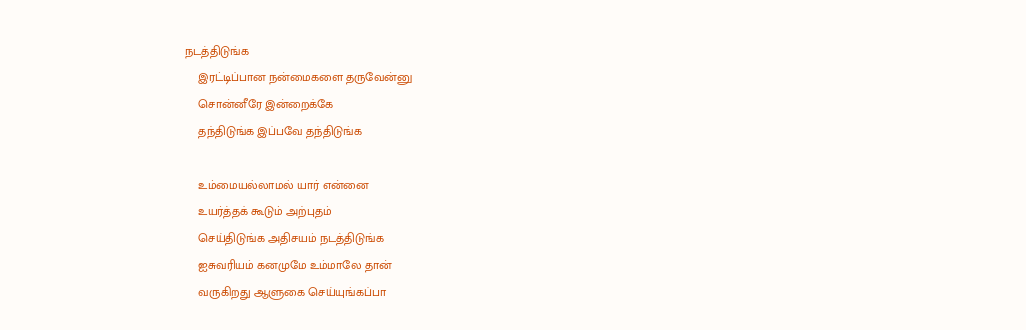நடத்திடுங்க
    இரட்டிப்பான நன்மைகளை தருவேன்னு
    சொன்னீரே இன்றைக்கே
    தந்திடுங்க இப்பவே தந்திடுங்க

    உம்மையல்லாமல் யார் என்னை
    உயர்த்தக் கூடும் அற்புதம்
    செய்திடுங்க அதிசயம் நடத்திடுங்க
    ஐசுவரியம் கனமுமே உம்மாலே தான்
    வருகிறது ஆளுகை செய்யுங்கப்பா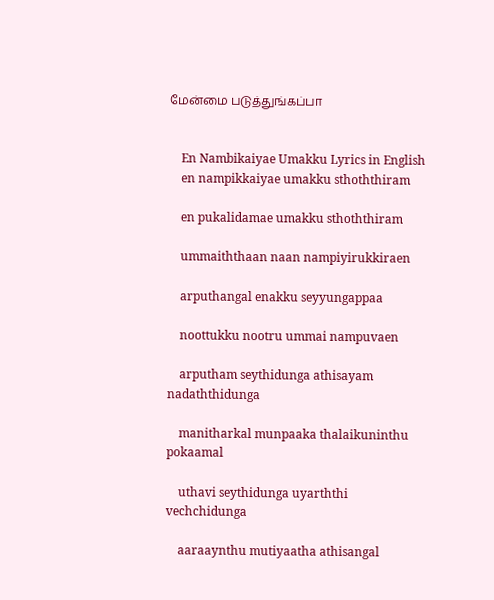மேன்மை படுத்துங்கப்பா


    En Nambikaiyae Umakku Lyrics in English
    en nampikkaiyae umakku sthoththiram

    en pukalidamae umakku sthoththiram

    ummaiththaan naan nampiyirukkiraen

    arputhangal enakku seyyungappaa

    noottukku nootru ummai nampuvaen

    arputham seythidunga athisayam nadaththidunga

    manitharkal munpaaka thalaikuninthu pokaamal

    uthavi seythidunga uyarththi vechchidunga

    aaraaynthu mutiyaatha athisangal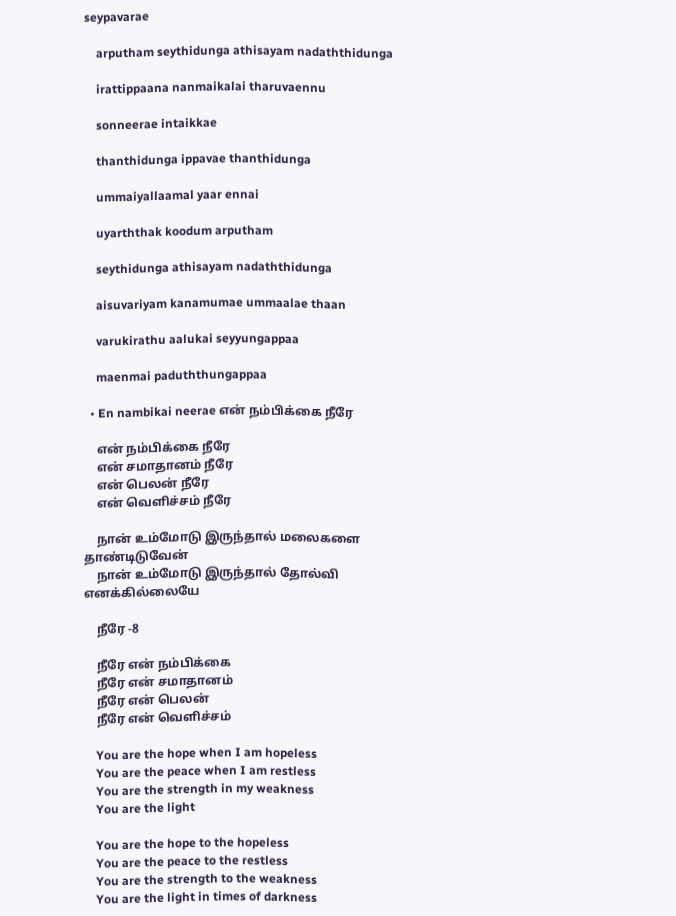seypavarae

    arputham seythidunga athisayam nadaththidunga

    irattippaana nanmaikalai tharuvaennu

    sonneerae intaikkae

    thanthidunga ippavae thanthidunga

    ummaiyallaamal yaar ennai

    uyarththak koodum arputham

    seythidunga athisayam nadaththidunga

    aisuvariyam kanamumae ummaalae thaan

    varukirathu aalukai seyyungappaa

    maenmai paduththungappaa

  • En nambikai neerae என் நம்பிக்கை நீரே

    என் நம்பிக்கை நீரே
    என் சமாதானம் நீரே
    என் பெலன் நீரே
    என் வெளிச்சம் நீரே

    நான் உம்மோடு இருந்தால் மலைகளை தாண்டிடுவேன்
    நான் உம்மோடு இருந்தால் தோல்வி எனக்கில்லையே

    நீரே -8

    நீரே என் நம்பிக்கை
    நீரே என் சமாதானம்
    நீரே என் பெலன்
    நீரே என் வெளிச்சம்

    You are the hope when I am hopeless
    You are the peace when I am restless
    You are the strength in my weakness
    You are the light

    You are the hope to the hopeless
    You are the peace to the restless
    You are the strength to the weakness
    You are the light in times of darkness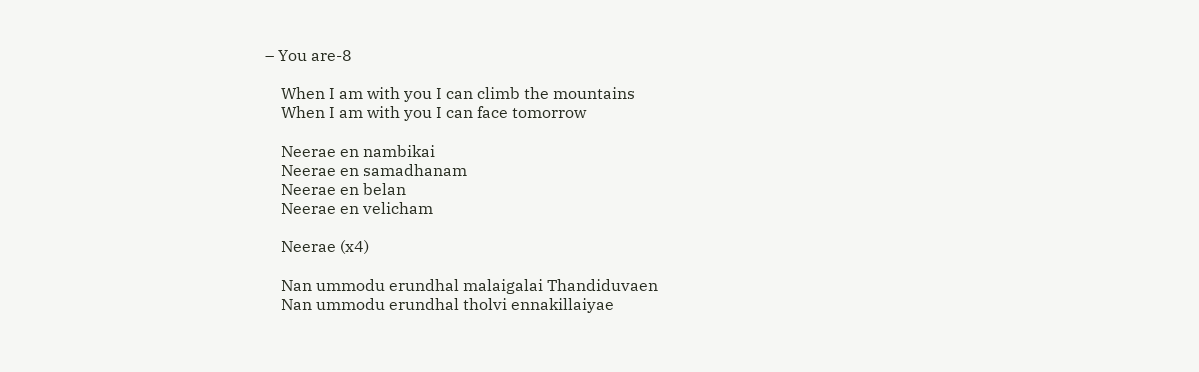– You are-8

    When I am with you I can climb the mountains
    When I am with you I can face tomorrow

    Neerae en nambikai
    Neerae en samadhanam
    Neerae en belan
    Neerae en velicham

    Neerae (x4)

    Nan ummodu erundhal malaigalai Thandiduvaen
    Nan ummodu erundhal tholvi ennakillaiyae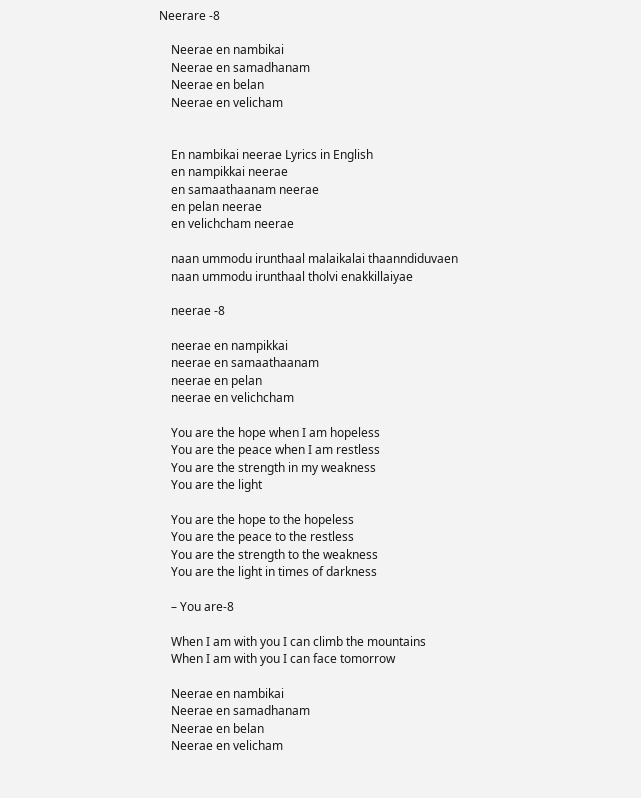Neerare -8

    Neerae en nambikai
    Neerae en samadhanam
    Neerae en belan
    Neerae en velicham


    En nambikai neerae Lyrics in English
    en nampikkai neerae
    en samaathaanam neerae
    en pelan neerae
    en velichcham neerae

    naan ummodu irunthaal malaikalai thaanndiduvaen
    naan ummodu irunthaal tholvi enakkillaiyae

    neerae -8

    neerae en nampikkai
    neerae en samaathaanam
    neerae en pelan
    neerae en velichcham

    You are the hope when I am hopeless
    You are the peace when I am restless
    You are the strength in my weakness
    You are the light

    You are the hope to the hopeless
    You are the peace to the restless
    You are the strength to the weakness
    You are the light in times of darkness

    – You are-8

    When I am with you I can climb the mountains
    When I am with you I can face tomorrow

    Neerae en nambikai
    Neerae en samadhanam
    Neerae en belan
    Neerae en velicham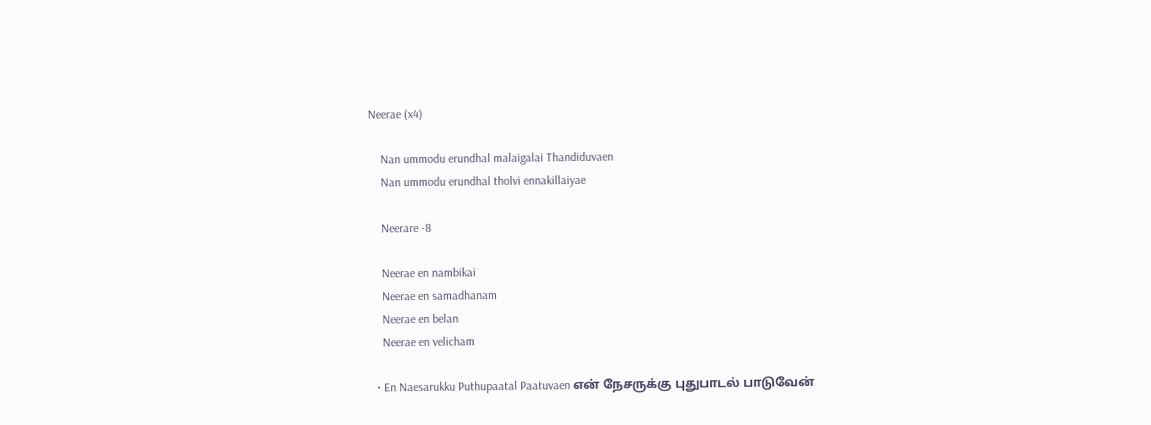Neerae (x4)

    Nan ummodu erundhal malaigalai Thandiduvaen
    Nan ummodu erundhal tholvi ennakillaiyae

    Neerare -8

    Neerae en nambikai
    Neerae en samadhanam
    Neerae en belan
    Neerae en velicham

  • En Naesarukku Puthupaatal Paatuvaen என் நேசருக்கு புதுபாடல் பாடுவேன்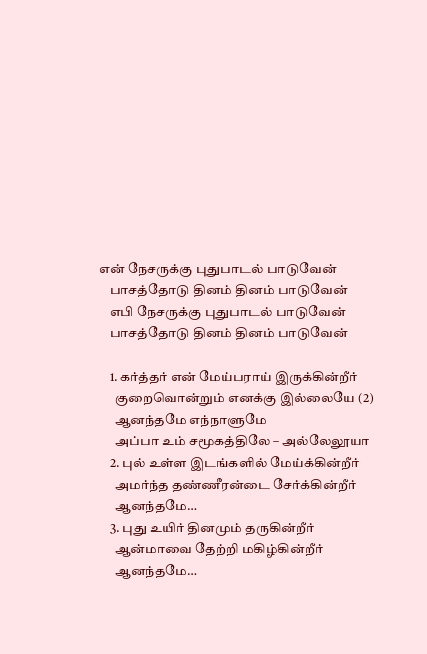என் நேசருக்கு புதுபாடல் பாடுவேன்
    பாசத்தோடு தினம் தினம் பாடுவேன்
    எபி நேசருக்கு புதுபாடல் பாடுவேன்
    பாசத்தோடு தினம் தினம் பாடுவேன்

    1. கர்த்தர் என் மேய்பராய் இருக்கின்றீர்
      குறைவொன்றும் எனக்கு இல்லையே (2)
      ஆனந்தமே எந்நாளுமே
      அப்பா உம் சமூகத்திலே – அல்லேலூயா
    2. புல் உள்ள இடங்களில் மேய்க்கின்றீர்
      அமர்ந்த தண்ணீரன்டை சேர்க்கின்றீர்
      ஆனந்தமே…
    3. புது உயிர் தினமும் தருகின்றீர்
      ஆன்மாவை தேற்றி மகிழ்கின்றீர்
      ஆனந்தமே…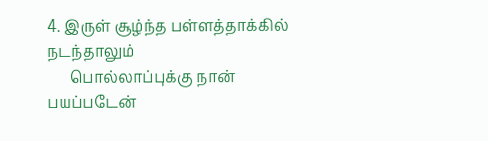4. இருள் சூழ்ந்த பள்ளத்தாக்கில் நடந்தாலும்
      பொல்லாப்புக்கு நான் பயப்படேன்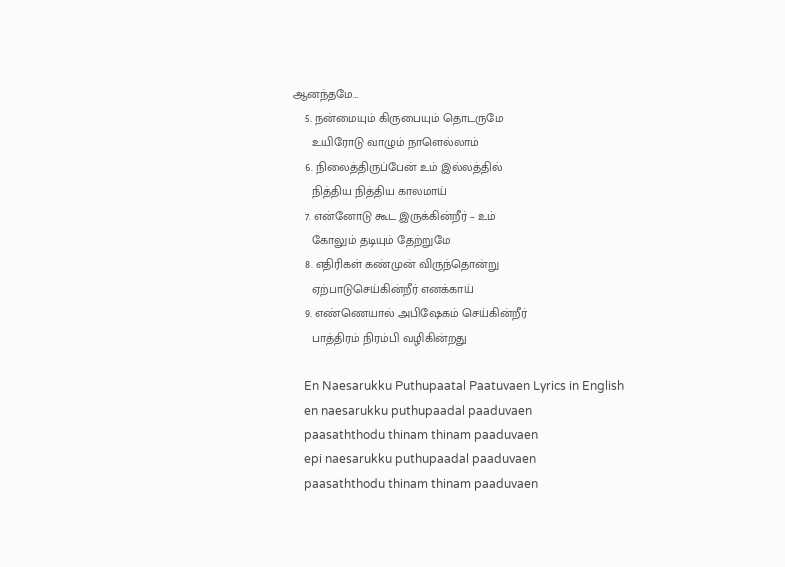ஆனந்தமே…
    5. நன்மையும் கிருபையும் தொடருமே
      உயிரோடு வாழும் நாளெல்லாம்
    6. நிலைத்திருப்பேன் உம் இல்லத்தில்
      நித்திய நித்திய காலமாய்
    7. என்னோடு கூட இருக்கின்றீர் – உம்
      கோலும் தடியும் தேற்றுமே
    8. எதிரிகள் கண்முன் விருந்தொன்று
      ஏற்பாடுசெய்கின்றீர் எனக்காய்
    9. எண்ணெயால் அபிஷேகம் செய்கின்றீர்
      பாத்திரம் நிரம்பி வழிகின்றது

    En Naesarukku Puthupaatal Paatuvaen Lyrics in English
    en naesarukku puthupaadal paaduvaen
    paasaththodu thinam thinam paaduvaen
    epi naesarukku puthupaadal paaduvaen
    paasaththodu thinam thinam paaduvaen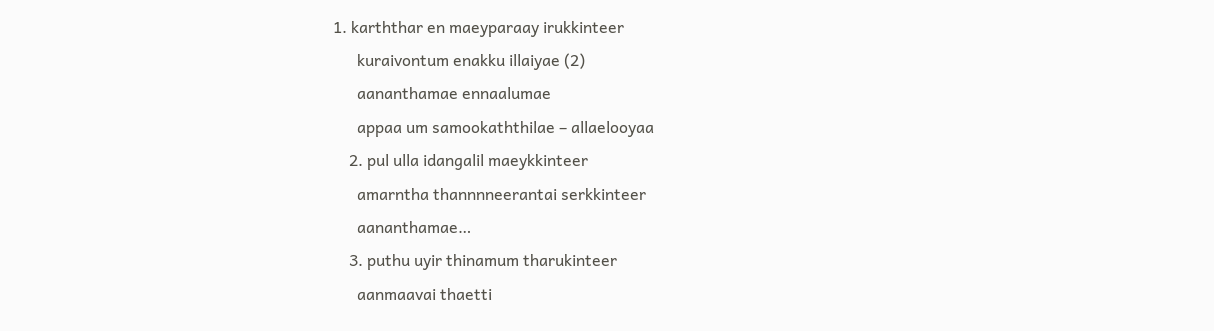1. karththar en maeyparaay irukkinteer
      kuraivontum enakku illaiyae (2)
      aananthamae ennaalumae
      appaa um samookaththilae – allaelooyaa
    2. pul ulla idangalil maeykkinteer
      amarntha thannnneerantai serkkinteer
      aananthamae…
    3. puthu uyir thinamum tharukinteer
      aanmaavai thaetti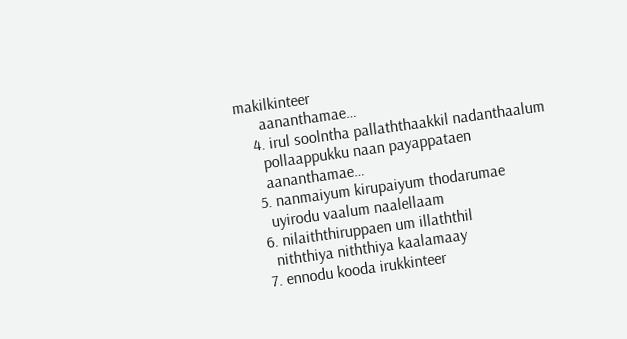makilkinteer
      aananthamae…
    4. irul soolntha pallaththaakkil nadanthaalum
      pollaappukku naan payappataen
      aananthamae…
    5. nanmaiyum kirupaiyum thodarumae
      uyirodu vaalum naalellaam
    6. nilaiththiruppaen um illaththil
      niththiya niththiya kaalamaay
    7. ennodu kooda irukkinteer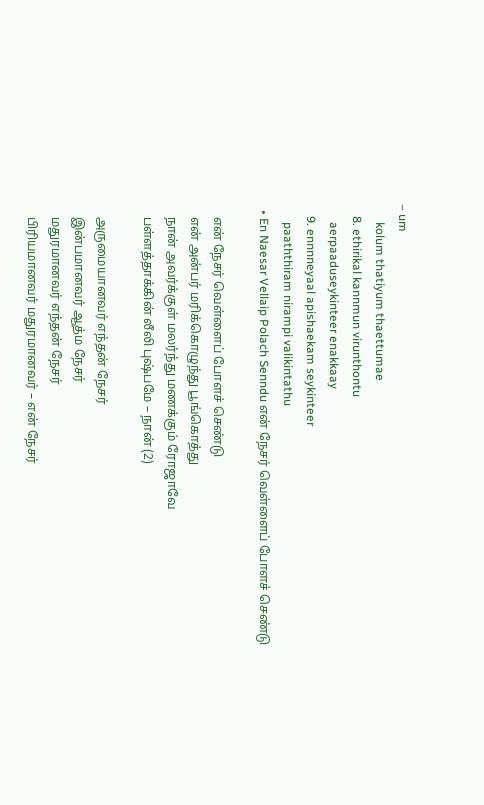– um
      kolum thatiyum thaettumae
    8. ethirikal kannmun virunthontu
      aerpaaduseykinteer enakkaay
    9. ennnneyaal apishaekam seykinteer
      paaththiram nirampi valikintathu
  • En Naesar Vellaip Polach Senndu என் நேசர் வெள்ளைப் போளச் செண்டு

    என் நேசர் வெள்ளைப் போளச் செண்டு
    என் அன்பர் மரிக்கொழுந்து பூங்கொத்து
    நான் அவர்க்குள் மலர்ந்து மணக்கும் ரோஜாவே
    பள்ளத்தாக்கின் லீலி புஷ்பமே – நான் (2)

    அருமையானவர் எந்தன் நேசர்
    இன்பமானவர் ஆத்ம நேசர்
    மதுரமானவர் எந்தன் நேசர்
    பிரியமானவர் மதுரமானவர் – என் நேசர்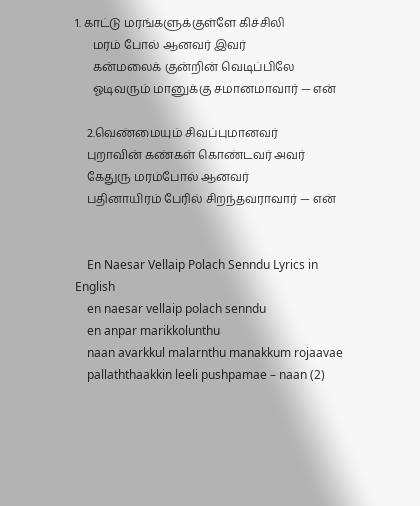1. காட்டு மரங்களுக்குள்ளே கிச்சிலி
      மரம் போல் ஆனவர் இவர்
      கன்மலைக் குன்றின் வெடிப்பிலே
      ஓடிவரும் மானுக்கு சமானமாவார் — என்

    2.வெண்மையும் சிவப்புமானவர்
    புறாவின் கண்கள் கொண்டவர் அவர்
    கேதுரு மரம்போல் ஆனவர்
    பதினாயிரம் பேரில் சிறந்தவராவார் — என்


    En Naesar Vellaip Polach Senndu Lyrics in English
    en naesar vellaip polach senndu
    en anpar marikkolunthu
    naan avarkkul malarnthu manakkum rojaavae
    pallaththaakkin leeli pushpamae – naan (2)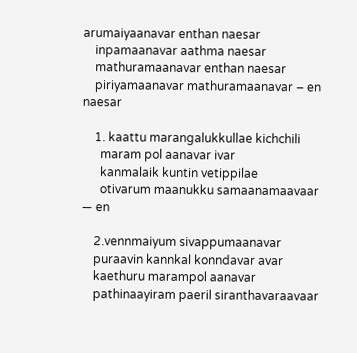arumaiyaanavar enthan naesar
    inpamaanavar aathma naesar
    mathuramaanavar enthan naesar
    piriyamaanavar mathuramaanavar – en naesar

    1. kaattu marangalukkullae kichchili
      maram pol aanavar ivar
      kanmalaik kuntin vetippilae
      otivarum maanukku samaanamaavaar — en

    2.vennmaiyum sivappumaanavar
    puraavin kannkal konndavar avar
    kaethuru marampol aanavar
    pathinaayiram paeril siranthavaraavaar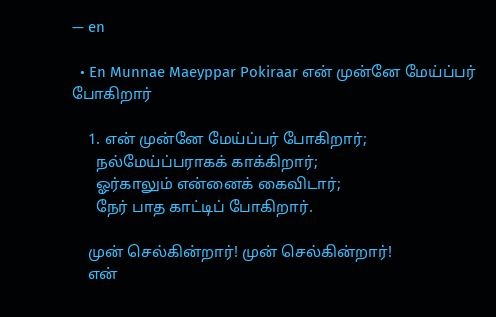— en

  • En Munnae Maeyppar Pokiraar என் முன்னே மேய்ப்பர் போகிறார்

    1. என் முன்னே மேய்ப்பர் போகிறார்;
      நல்மேய்ப்பராகக் காக்கிறார்;
      ஓர்காலும் என்னைக் கைவிடார்;
      நேர் பாத காட்டிப் போகிறார்.

    முன் செல்கின்றார்! முன் செல்கின்றார்!
    என்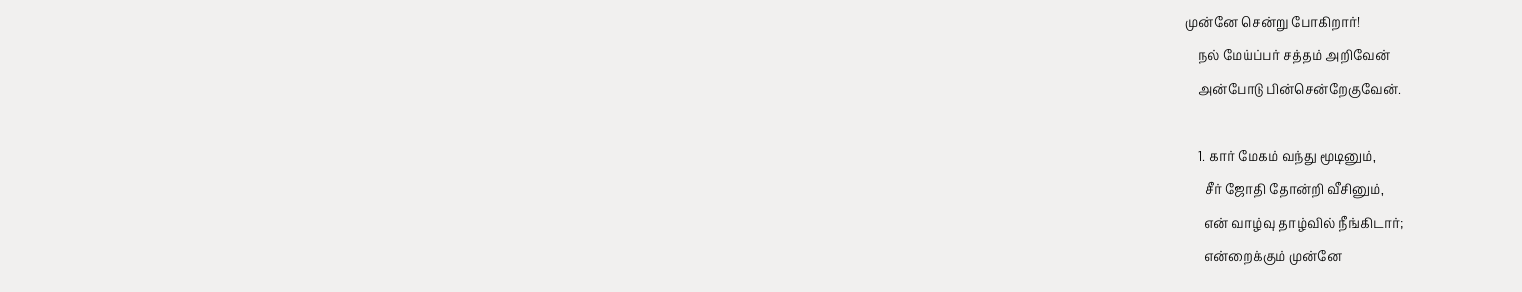முன்னே சென்று போகிறார்!
    நல் மேய்ப்பர் சத்தம் அறிவேன்
    அன்போடு பின்சென்றேகுவேன்.

    1. கார் மேகம் வந்து மூடினும்,
      சீர் ஜோதி தோன்றி வீசினும்,
      என் வாழ்வு தாழ்வில் நீங்கிடார்;
      என்றைக்கும் முன்னே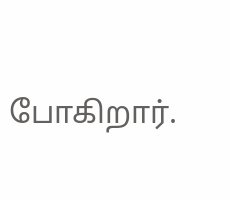போகிறார்.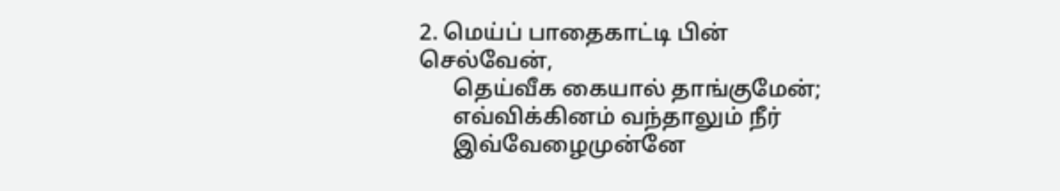2. மெய்ப் பாதைகாட்டி பின் செல்வேன்,
      தெய்வீக கையால் தாங்குமேன்;
      எவ்விக்கினம் வந்தாலும் நீர்
      இவ்வேழைமுன்னே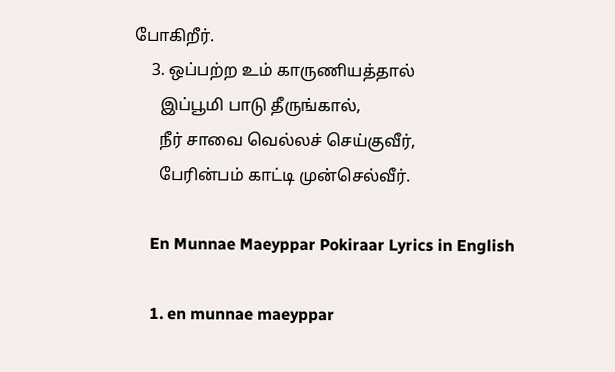போகிறீர்.
    3. ஒப்பற்ற உம் காருணியத்தால்
      இப்பூமி பாடு தீருங்கால்,
      நீர் சாவை வெல்லச் செய்குவீர்,
      பேரின்பம் காட்டி முன்செல்வீர்.

    En Munnae Maeyppar Pokiraar Lyrics in English

    1. en munnae maeyppar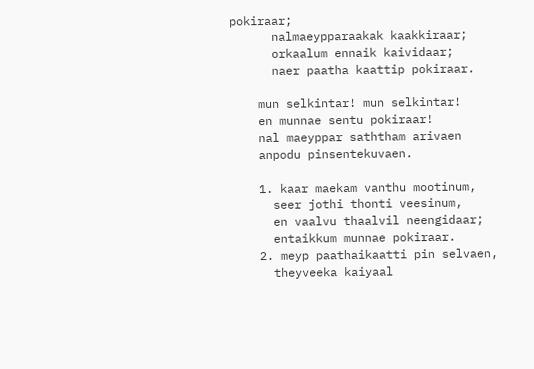pokiraar;
      nalmaeypparaakak kaakkiraar;
      orkaalum ennaik kaividaar;
      naer paatha kaattip pokiraar.

    mun selkintar! mun selkintar!
    en munnae sentu pokiraar!
    nal maeyppar saththam arivaen
    anpodu pinsentekuvaen.

    1. kaar maekam vanthu mootinum,
      seer jothi thonti veesinum,
      en vaalvu thaalvil neengidaar;
      entaikkum munnae pokiraar.
    2. meyp paathaikaatti pin selvaen,
      theyveeka kaiyaal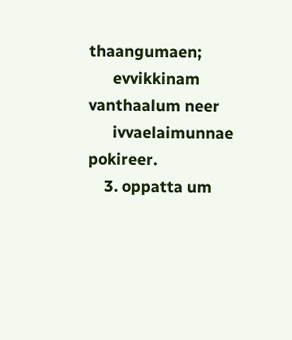thaangumaen;
      evvikkinam vanthaalum neer
      ivvaelaimunnae pokireer.
    3. oppatta um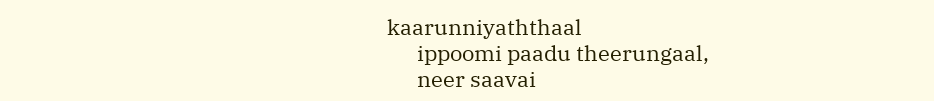kaarunniyaththaal
      ippoomi paadu theerungaal,
      neer saavai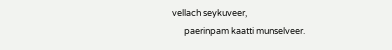vellach seykuveer,
      paerinpam kaatti munselveer.